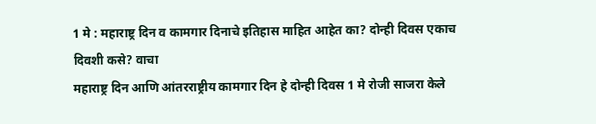1 मे : महाराष्ट्र दिन व कामगार दिनाचे इतिहास माहित आहेत का? दोन्ही दिवस एकाच दिवशी कसे? वाचा
महाराष्ट्र दिन आणि आंतरराष्ट्रीय कामगार दिन हे दोन्ही दिवस 1 मे रोजी साजरा केले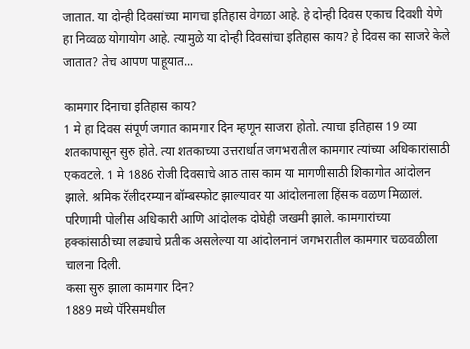जातात. या दोन्ही दिवसांच्या मागचा इतिहास वेगळा आहे. हे दोन्ही दिवस एकाच दिवशी येणे हा निव्वळ योगायोग आहे. त्यामुळे या दोन्ही दिवसांचा इतिहास काय? हे दिवस का साजरे केले जातात? तेच आपण पाहूयात...

कामगार दिनाचा इतिहास काय?
1 मे हा दिवस संपूर्ण जगात कामगार दिन म्हणून साजरा होतो. त्याचा इतिहास 19 व्या शतकापासून सुरु होते. त्या शतकाच्या उत्तरार्धात जगभरातील कामगार त्यांच्या अधिकारांसाठी एकवटले. 1 मे 1886 रोजी दिवसाचे आठ तास काम या मागणीसाठी शिकागोत आंदोलन झाले. श्रमिक रॅलीदरम्यान बॉम्बस्फोट झाल्यावर या आंदोलनाला हिंसक वळण मिळालं. परिणामी पोलीस अधिकारी आणि आंदोलक दोघेही जखमी झाले. कामगारांच्या हक्कांसाठीच्या लढ्याचे प्रतीक असलेल्या या आंदोलनानं जगभरातील कामगार चळवळीला चालना दिली.
कसा सुरु झाला कामगार दिन?
1889 मध्ये पॅरिसमधील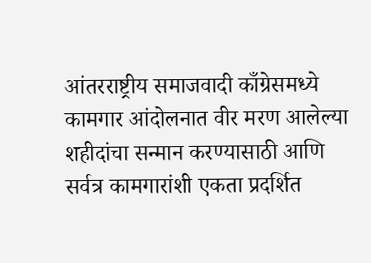आंतरराष्ट्रीय समाजवादी काँग्रेसमध्ये कामगार आंदोलनात वीर मरण आलेल्या शहीदांचा सन्मान करण्यासाठी आणि सर्वत्र कामगारांशी एकता प्रदर्शित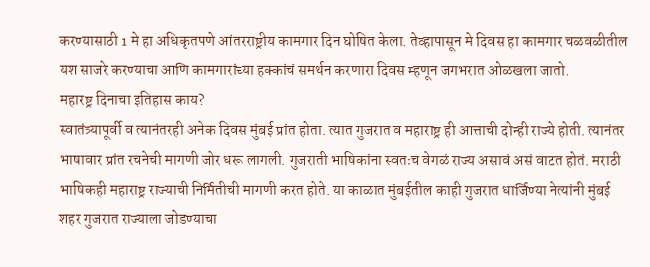करण्यासाठी 1 मे हा अधिकृतपणे आंतरराष्ट्रीय कामगार दिन घोषित केला. तेव्हापासून मे दिवस हा कामगार चळवळीतील यश साजरे करण्याचा आणि कामगारांच्या हक्कांचं समर्थन करणारा दिवस म्हणून जगभरात ओळखला जातो.
महारष्ट्र दिनाचा इतिहास काय?
स्वातंत्र्यापूर्वी व त्यानंतरही अनेक दिवस मुंबई प्रांत होता. त्यात गुजरात व महाराष्ट्र ही आत्ताची दोन्ही राज्ये होती. त्यानंतर भाषावार प्रांत रचनेची मागणी जोर धरू लागली. गुजराती भाषिकांना स्वतःच वेगळं राज्य असावं असं वाटत होतं. मराठी भाषिकही महाराष्ट्र राज्याची निर्मितीची मागणी करत होते. या काळात मुंबईतील काही गुजरात धार्जिण्या नेत्यांनी मुंबई शहर गुजरात राज्याला जोडण्याचा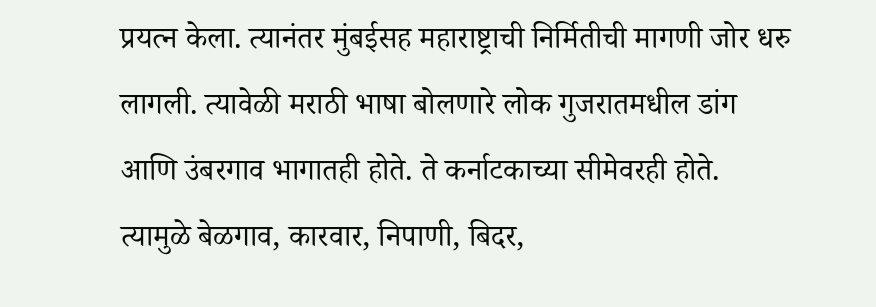प्रयत्न केला. त्यानंतर मुंबईसह महाराष्ट्राची निर्मितीची मागणी जोर धरु लागली. त्यावेळी मराठी भाषा बोलणारे लोक गुजरातमधील डांग आणि उंबरगाव भागातही होते. ते कर्नाटकाच्या सीमेवरही होते. त्यामुळे बेळगाव, कारवार, निपाणी, बिदर,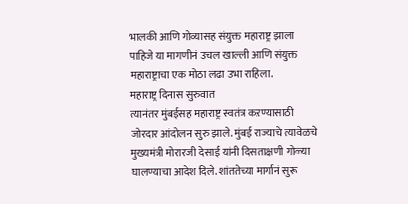भालकी आणि गोव्यासह संयुक्त महाराष्ट्र झाला पाहिजे या मागणीनं उचल खाल्ली आणि संयुक्त महाराष्ट्राचा एक मोठा लढा उभा राहिला.
महाराष्ट्र दिनास सुरुवात
त्यानंतर मुंबईसह महाराष्ट्र स्वतंत्र कऱण्यासाठी जोरदार आंदोलन सुरु झाले. मुंबई राज्याचे त्यावेळचे मुख्यमंत्री मोरारजी देसाई यांनी दिसताक्षणी गोळ्या घालण्याचा आदेश दिले. शांततेच्या मार्गानं सुरू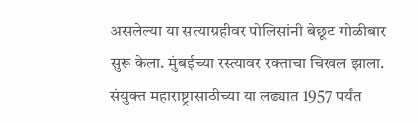असलेल्या या सत्याग्रहीवर पोलिसांनी बेछूट गोळीबार सुरू केला. मुंबईच्या रस्त्यावर रक्ताचा चिखल झाला. संयुक्त महाराष्ट्रासाठीच्या या लढ्यात 1957 पर्यंत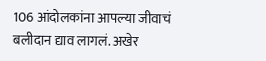106 आंदोलकांना आपल्या जीवाचं बलीदान द्याव लागलं. अखेर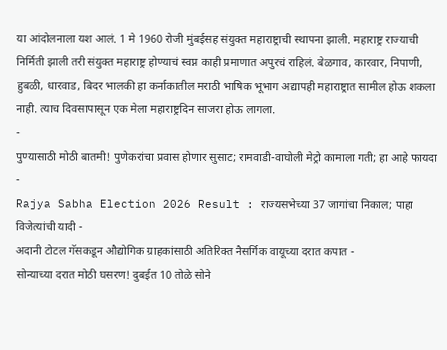या आंदोलनाला यश आलं. 1 मे 1960 रोजी मुंबईसह संयुक्त महाराष्ट्राची स्थापना झाली. महाराष्ट्र राज्याची निर्मिती झाली तरी संयुक्त महाराष्ट्र होण्याचं स्वप्न काही प्रमाणात अपुरचं राहिलं. बेळगाव, कारवार, निपाणी, हुबळी, धारवाड, बिदर भालकी हा कर्नाकातील मराठी भाषिक भूभाग अद्यापही महाराष्ट्रात सामील होऊ शकला नाही. त्याच दिवसापासून एक मेला महाराष्ट्रदिन साजरा होऊ लागला.
-
पुण्यासाठी मोठी बातमी! पुणेकरांचा प्रवास होणार सुसाट; रामवाडी-वाघोली मेट्रो कामाला गती; हा आहे फायदा -
Rajya Sabha Election 2026 Result : राज्यसभेच्या 37 जागांचा निकाल; पाहा विजेत्यांची यादी -
अदानी टोटल गॅसकडून औद्योगिक ग्राहकांसाठी अतिरिक्त नैसर्गिक वायूच्या दरात कपात -
सोन्याच्या दरात मोठी घसरण! दुबईत 10 तोळे सोने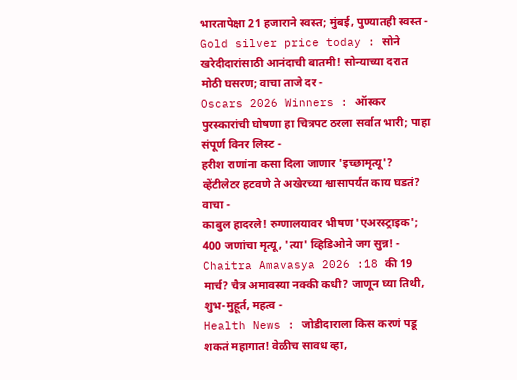भारतापेक्षा 21 हजाराने स्वस्त; मुंबई, पुण्यातही स्वस्त -
Gold silver price today : सोने खरेदीदारांसाठी आनंदाची बातमी! सोन्याच्या दरात मोठी घसरण; वाचा ताजे दर -
Oscars 2026 Winners : ऑस्कर पुरस्कारांची घोषणा हा चित्रपट ठरला सर्वात भारी; पाहा संपूर्ण विनर लिस्ट -
हरीश राणांना कसा दिला जाणार 'इच्छामृत्यू'? व्हेंटीलेटर हटवणे ते अखेरच्या श्वासापर्यंत काय घडतं? वाचा -
काबुल हादरले! रुग्णालयावर भीषण 'एअरस्ट्राइक'; 400 जणांचा मृत्यू, 'त्या' व्हिडिओने जग सुन्न! -
Chaitra Amavasya 2026 :18 की 19 मार्च? चैत्र अमावस्या नक्की कधी? जाणून घ्या तिथी, शुभ-मुहूर्त, महत्व -
Health News : जोडीदाराला किस करणं पडू शकतं महागात! वेळीच सावध व्हा,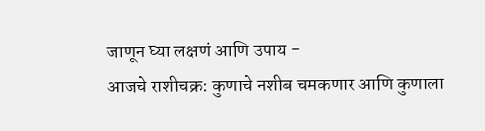जाणून घ्या लक्षणं आणि उपाय -
आजचे राशीचक्र: कुणाचे नशीब चमकणार आणि कुणाला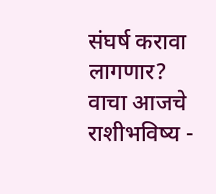संघर्ष करावा लागणार? वाचा आजचे राशीभविष्य -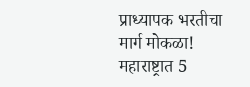प्राध्यापक भरतीचा मार्ग मोकळा! महाराष्ट्रात 5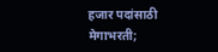हजार पदांसाठी मेगाभरती;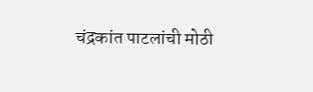चंद्रकांत पाटलांची मोठी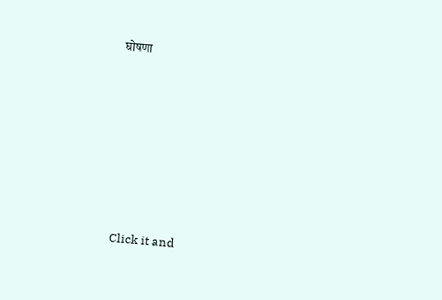घोषणा









Click it and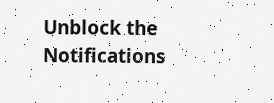Unblock the Notifications